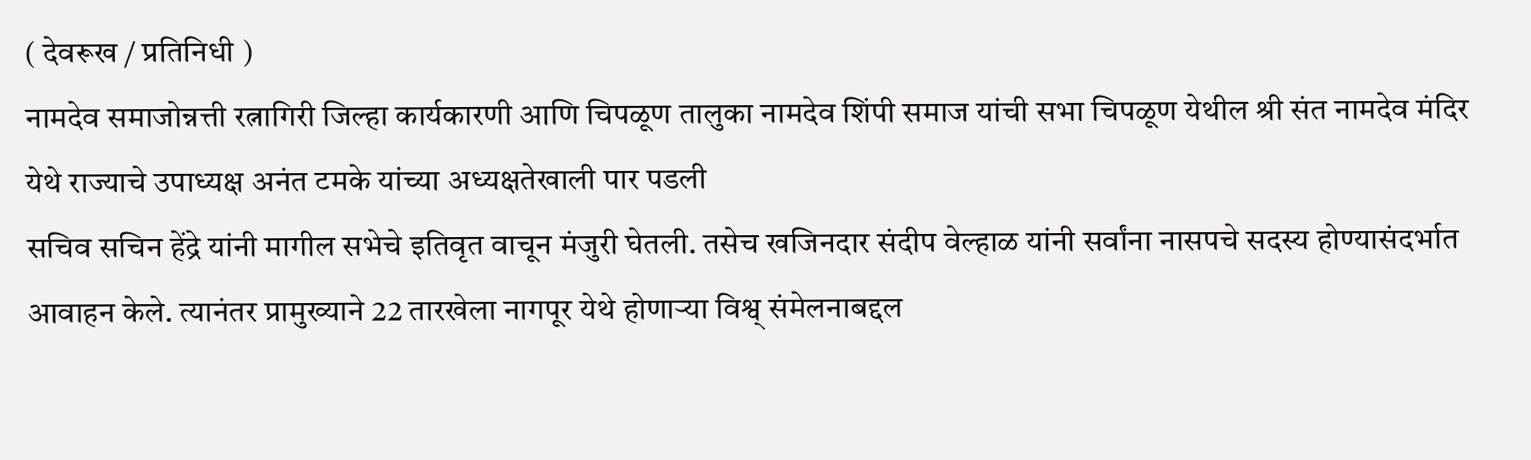( देवरूख / प्रतिनिधी )
नामदेव समाजोन्नत्ती रत्नागिरी जिल्हा कार्यकारणी आणि चिपळूण तालुका नामदेव शिंपी समाज यांची सभा चिपळूण येथील श्री संत नामदेव मंदिर येथे राज्याचे उपाध्यक्ष अनंत टमके यांच्या अध्यक्षतेखाली पार पडली
सचिव सचिन हेंद्रे यांनी मागील सभेचे इतिवृत वाचून मंजुरी घेतली. तसेच खजिनदार संदीप वेल्हाळ यांनी सर्वांना नासपचे सदस्य होण्यासंदर्भात आवाहन केले. त्यानंतर प्रामुख्याने 22 तारखेला नागपूर येथे होणाऱ्या विश्व् संमेलनाबद्दल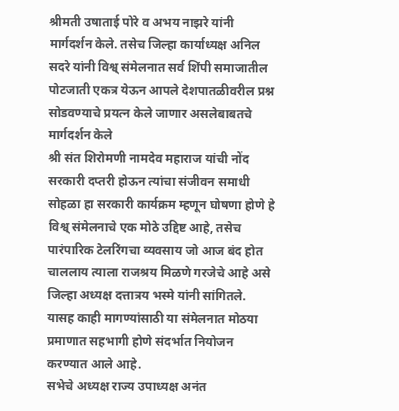श्रीमती उषाताई पोरे व अभय नाझरे यांनी मार्गदर्शन केले. तसेच जिल्हा कार्याध्यक्ष अनिल सदरे यांनी विश्व् संमेलनात सर्व शिंपी समाजातील पोटजाती एकत्र येऊन आपले देशपातळीवरील प्रश्न सोडवण्याचे प्रयत्न केले जाणार असलेबाबतचे मार्गदर्शन केले
श्री संत शिरोमणी नामदेव महाराज यांची नोंद सरकारी दप्तरी होऊन त्यांचा संजीवन समाधी सोहळा हा सरकारी कार्यक्रम म्हणून घोषणा होणे हे विश्व् संमेलनाचे एक मोठे उद्दिष्ट आहे, तसेच पारंपारिक टेलरिंगचा व्यवसाय जो आज बंद होत चाललाय त्याला राजश्रय मिळणे गरजेचे आहे असे जिल्हा अध्यक्ष दत्तात्रय भस्मे यांनी सांगितले. यासह काही मागण्यांसाठी या संमेलनात मोठया प्रमाणात सहभागी होणे संदर्भात नियोजन करण्यात आले आहे.
सभेचे अध्यक्ष राज्य उपाध्यक्ष अनंत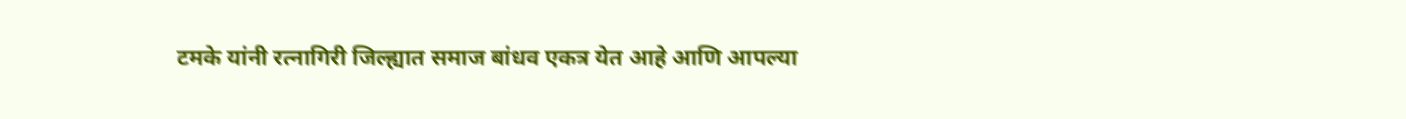टमके यांनी रत्नागिरी जिल्ह्यात समाज बांधव एकत्र येत आहे आणि आपल्या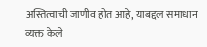अस्तित्वाची जाणीव होत आहे, याबद्दल समाधान व्यक्त केले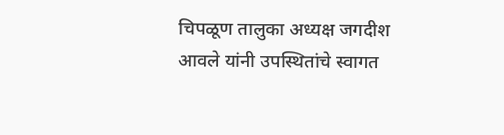चिपळूण तालुका अध्यक्ष जगदीश आवले यांनी उपस्थितांचे स्वागत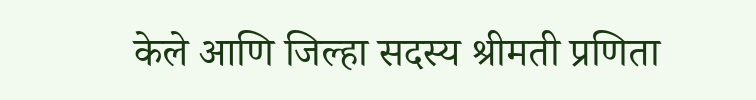केले आणि जिल्हा सदस्य श्रीमती प्रणिता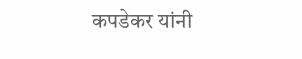कपडेकर यांनी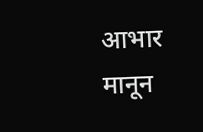आभार मानून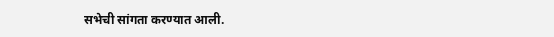सभेची सांगता करण्यात आली.